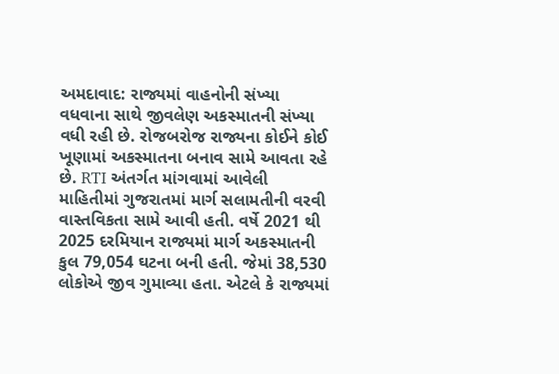અમદાવાદ: રાજ્યમાં વાહનોની સંખ્યા વધવાના સાથે જીવલેણ અકસ્માતની સંખ્યા વધી રહી છે. રોજબરોજ રાજ્યના કોઈને કોઈ ખૂણામાં અકસ્માતના બનાવ સામે આવતા રહે છે. RTI અંતર્ગત માંગવામાં આવેલી માહિતીમાં ગુજરાતમાં માર્ગ સલામતીની વરવી વાસ્તવિકતા સામે આવી હતી. વર્ષે 2021 થી 2025 દરમિયાન રાજ્યમાં માર્ગ અકસ્માતની કુલ 79,054 ઘટના બની હતી. જેમાં 38,530 લોકોએ જીવ ગુમાવ્યા હતા. એટલે કે રાજ્યમાં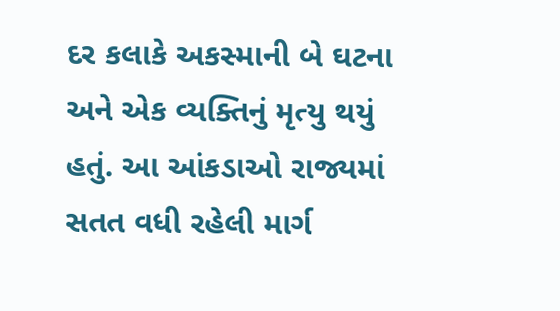દર કલાકે અકસ્માની બે ઘટના અને એક વ્યક્તિનું મૃત્યુ થયું હતું. આ આંકડાઓ રાજ્યમાં સતત વધી રહેલી માર્ગ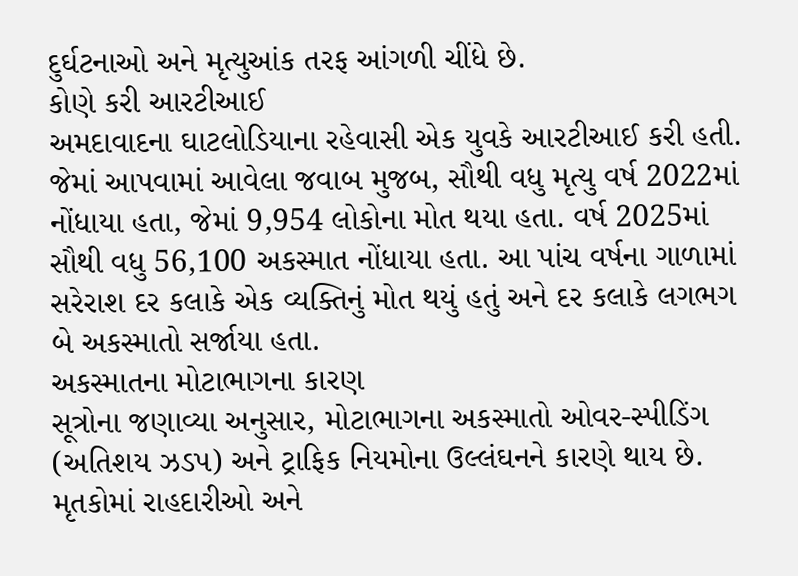દુર્ઘટનાઓ અને મૃત્યુઆંક તરફ આંગળી ચીંધે છે.
કોણે કરી આરટીઆઈ
અમદાવાદના ઘાટલોડિયાના રહેવાસી એક યુવકે આરટીઆઈ કરી હતી. જેમાં આપવામાં આવેલા જવાબ મુજબ, સૌથી વધુ મૃત્યુ વર્ષ 2022માં નોંધાયા હતા, જેમાં 9,954 લોકોના મોત થયા હતા. વર્ષ 2025માં સૌથી વધુ 56,100 અકસ્માત નોંધાયા હતા. આ પાંચ વર્ષના ગાળામાં સરેરાશ દર કલાકે એક વ્યક્તિનું મોત થયું હતું અને દર કલાકે લગભગ બે અકસ્માતો સર્જાયા હતા.
અકસ્માતના મોટાભાગના કારણ
સૂત્રોના જણાવ્યા અનુસાર, મોટાભાગના અકસ્માતો ઓવર-સ્પીડિંગ (અતિશય ઝડપ) અને ટ્રાફિક નિયમોના ઉલ્લંઘનને કારણે થાય છે. મૃતકોમાં રાહદારીઓ અને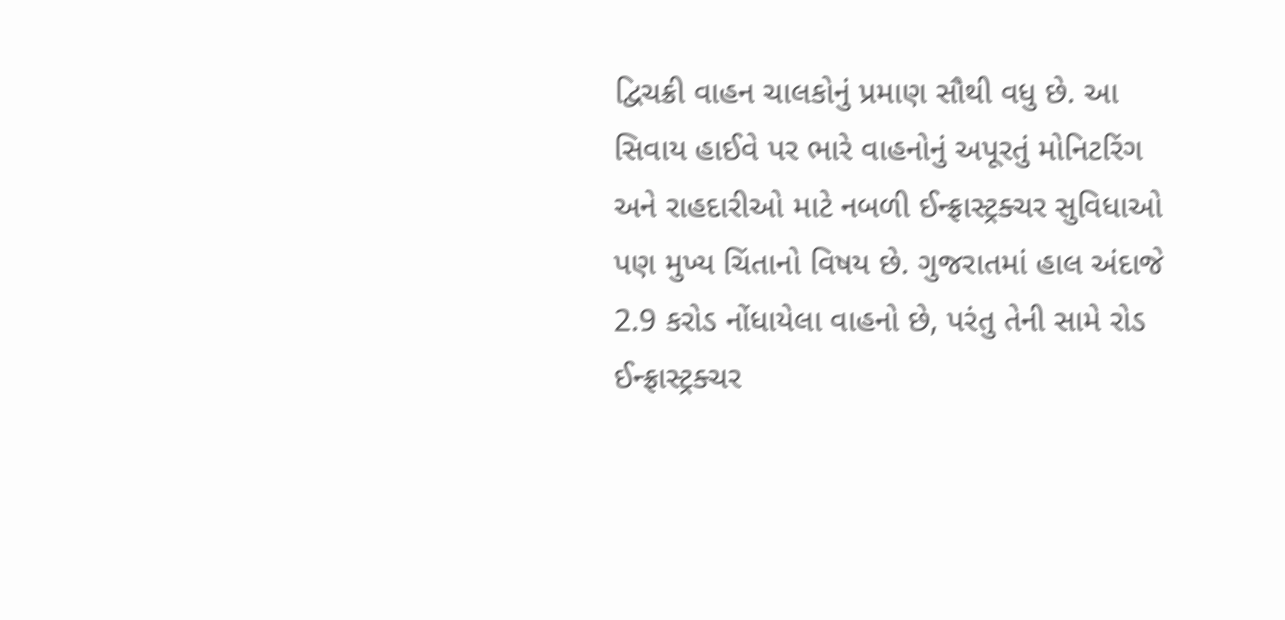દ્વિચક્રી વાહન ચાલકોનું પ્રમાણ સૌથી વધુ છે. આ સિવાય હાઈવે પર ભારે વાહનોનું અપૂરતું મોનિટરિંગ અને રાહદારીઓ માટે નબળી ઈન્ફ્રાસ્ટ્રક્ચર સુવિધાઓ પણ મુખ્ય ચિંતાનો વિષય છે. ગુજરાતમાં હાલ અંદાજે 2.9 કરોડ નોંધાયેલા વાહનો છે, પરંતુ તેની સામે રોડ ઈન્ફ્રાસ્ટ્રક્ચર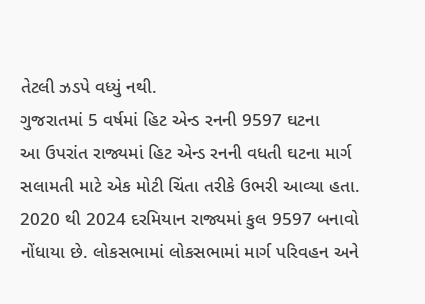તેટલી ઝડપે વધ્યું નથી.
ગુજરાતમાં 5 વર્ષમાં હિટ એન્ડ રનની 9597 ઘટના
આ ઉપરાંત રાજ્યમાં હિટ એન્ડ રનની વધતી ઘટના માર્ગ સલામતી માટે એક મોટી ચિંતા તરીકે ઉભરી આવ્યા હતા. 2020 થી 2024 દરમિયાન રાજ્યમાં કુલ 9597 બનાવો નોંધાયા છે. લોકસભામાં લોકસભામાં માર્ગ પરિવહન અને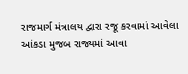રાજમાર્ગ મંત્રાલય દ્વારા રજૂ કરવામાં આવેલા આંકડા મુજબ રાજ્યમાં આવા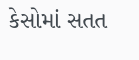કેસોમાં સતત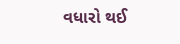વધારો થઈ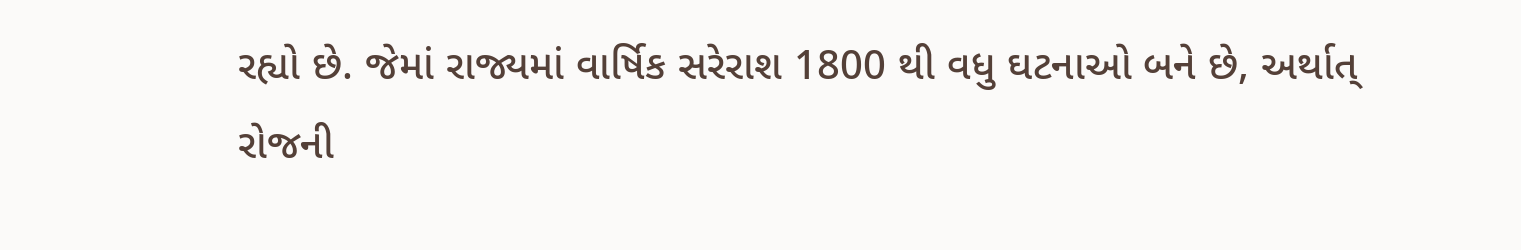રહ્યો છે. જેમાં રાજ્યમાં વાર્ષિક સરેરાશ 1800 થી વધુ ઘટનાઓ બને છે, અર્થાત્ રોજની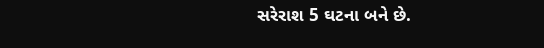સરેરાશ 5 ઘટના બને છે.